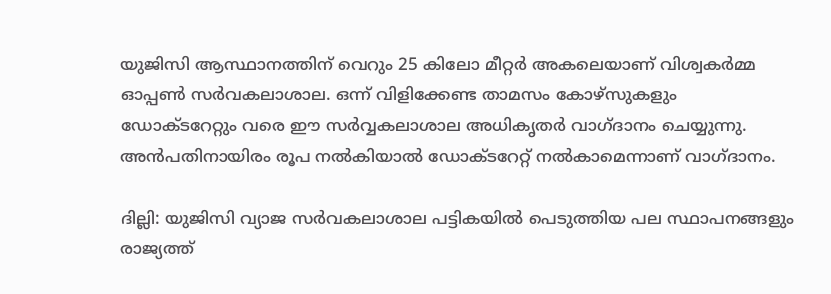യുജിസി ആസ്ഥാനത്തിന് വെറും 25 കിലോ മീറ്റര്‍ അകലെയാണ് വിശ്വകര്‍മ്മ ഓപ്പണ്‍ സർവകലാശാല. ഒന്ന് വിളിക്കേണ്ട താമസം കോഴ്സുകളും ഡോക്ടറേറ്റും വരെ ഈ സർവ്വകലാശാല അധികൃതർ വാഗ്ദാനം ചെയ്യുന്നു. അന്‍പതിനായിരം രൂപ നൽകിയാൽ ഡോക്ടറേറ്റ് നൽകാമെന്നാണ് വാഗ്ദാനം.

ദില്ലി: യുജിസി വ്യാജ സർവകലാശാല പട്ടികയില്‍ പെടുത്തിയ പല സ്ഥാപനങ്ങളും രാജ്യത്ത്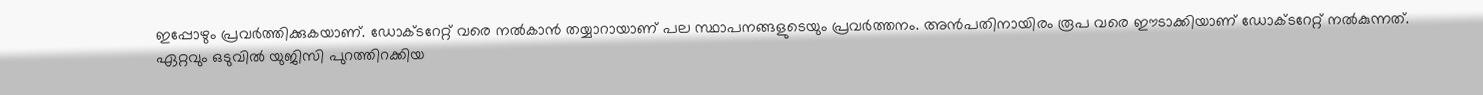ഇപ്പോഴും പ്രവർത്തിക്കുകയാണ്. ഡോക്ടറേറ്റ് വരെ നല്‍കാന്‍ തയ്യാറായാണ് പല സ്ഥാപനങ്ങളുടെയും പ്രവര്‍ത്തനം. അന്‍പതിനായിരം രൂപ വരെ ഈടാക്കിയാണ് ഡോക്ടറേറ്റ് നല്‍കുന്നത്.
ഏറ്റവും ഒടുവില്‍ യുജിസി പുറത്തിറക്കിയ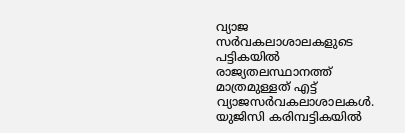വ്യാജ സ‍ർവകലാശാലകളുടെ പട്ടികയിൽ രാജ്യതലസ്ഥാനത്ത് മാത്രമുള്ളത് എട്ട് വ്യാജസർവകലാശാലകള്‍. യുജിസി കരിമ്പട്ടികയില്‍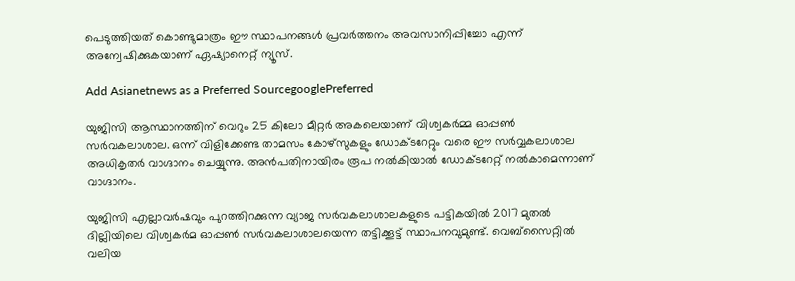പെടുത്തിയത് കൊണ്ടുമാത്രം ഈ സ്ഥാപനങ്ങള്‍ പ്രവര്‍ത്തനം അവസാനിപ്പിച്ചോ എന്ന് അന്വേഷിക്കുകയാണ് ഏഷ്യാനെറ്റ് ന്യൂസ്.

Add Asianetnews as a Preferred SourcegooglePreferred

യുജിസി ആസ്ഥാനത്തിന് വെറും 25 കിലോ മീറ്റര്‍ അകലെയാണ് വിശ്വകര്‍മ്മ ഓപ്പണ്‍ സർവകലാശാല. ഒന്ന് വിളിക്കേണ്ട താമസം കോഴ്സുകളും ഡോക്ടറേറ്റും വരെ ഈ സർവ്വകലാശാല അധികൃതർ വാഗ്ദാനം ചെയ്യുന്നു. അന്‍പതിനായിരം രൂപ നൽകിയാൽ ഡോക്ടറേറ്റ് നൽകാമെന്നാണ് വാഗ്ദാനം.

യുജിസി എല്ലാവ‍ർഷവും പുറത്തിറക്കുന്ന വ്യാജ സർവകലാശാലകളുടെ പട്ടികയില്‍ 2017 മുതല്‍ ദില്ലിയിലെ വിശ്വകര്‍മ ഓപ്പണ്‍ സർവകലാശാലയെന്ന തട്ടിക്കൂട്ട് സ്ഥാപനവുമുണ്ട്. വെബ്സൈറ്റില്‍ വലിയ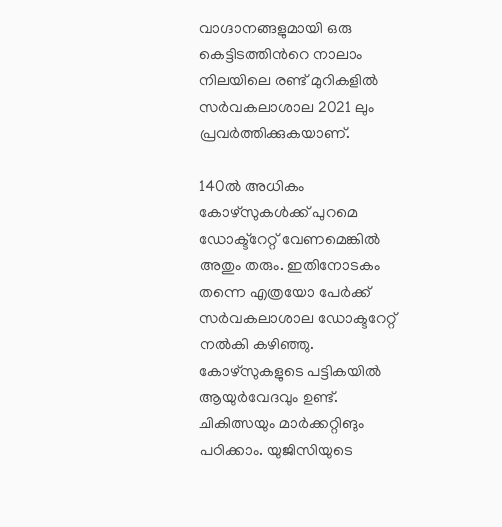വാഗ്ദാനങ്ങളുമായി ഒരു കെട്ടിടത്തിന്‍റെ നാലാം നിലയിലെ രണ്ട് മുറികളില്‍ സർവകലാശാല 2021 ലും പ്രവര്‍ത്തിക്കുകയാണ്.

140ൽ അധികം കോഴ്സുകള്‍ക്ക് പുറമെ ഡോക്ട്റേറ്റ് വേണമെങ്കില്‍ അതും തരും. ഇതിനോടകം തന്നെ എത്രയോ പേര്‍ക്ക് സർവകലാശാല ഡോക്ടറേറ്റ് നല്‍കി കഴിഞ്ഞു. കോഴ്സുകളുടെ പട്ടികയില്‍ ആയുർവേദവും ഉണ്ട്. ചികിത്സയും മാര്‍ക്കറ്റിങും പഠിക്കാം. യുജിസിയുടെ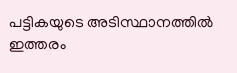പട്ടികയുടെ അടിസ്ഥാനത്തില്‍ ഇത്തരം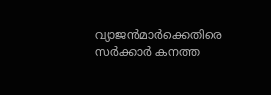വ്യാജന്‍മാര്‍ക്കെതിരെ സർക്കാര്‍ കനത്ത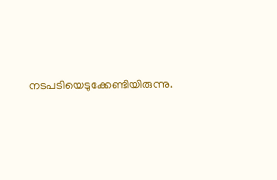നടപടിയെടുക്കേണ്ടിയിരുന്നു.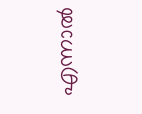എന്നാല്‍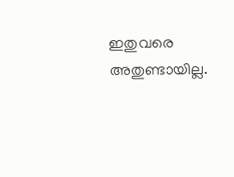ഇതുവരെ അതുണ്ടായില്ല.